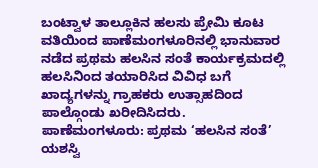ಬಂಟ್ವಾಳ ತಾಲ್ಲೂಕಿನ ಹಲಸು ಪ್ರೇಮಿ ಕೂಟ ವತಿಯಿಂದ ಪಾಣೆಮಂಗಳೂರಿನಲ್ಲಿ ಭಾನುವಾರ ನಡೆದ ಪ್ರಥಮ ಹಲಸಿನ ಸಂತೆ ಕಾರ್ಯಕ್ರಮದಲ್ಲಿ ಹಲಸಿನಿಂದ ತಯಾರಿಸಿದ ವಿವಿಧ ಬಗೆ ಖಾದ್ಯಗಳನ್ನು ಗ್ರಾಹಕರು ಉತ್ಸಾಹದಿಂದ ಪಾಲ್ಗೊಂಡು ಖರೀದಿಸಿದರು.
ಪಾಣೆಮಂಗಳೂರು: ಪ್ರಥಮ ‘ಹಲಸಿನ ಸಂತೆ’ ಯಶಸ್ವಿ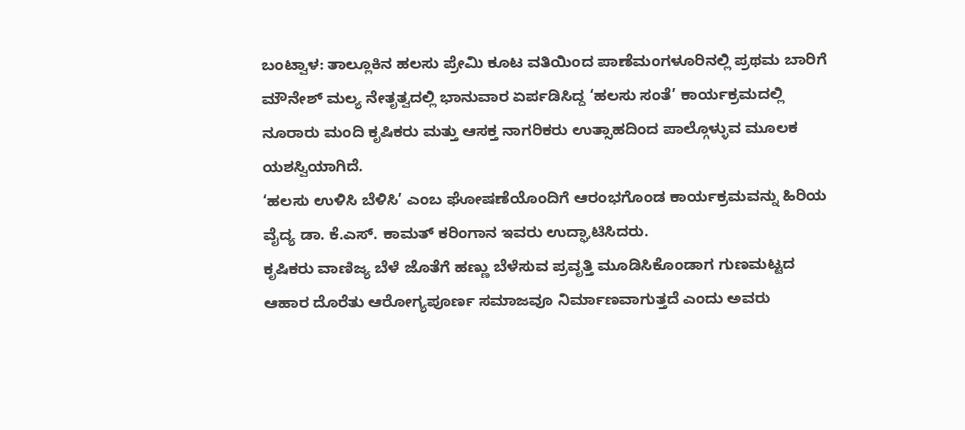ಬಂಟ್ವಾಳ: ತಾಲ್ಲೂಕಿನ ಹಲಸು ಪ್ರೇಮಿ ಕೂಟ ವತಿಯಿಂದ ಪಾಣೆಮಂಗಳೂರಿನಲ್ಲಿ ಪ್ರಥಮ ಬಾರಿಗೆ ಮೌನೇಶ್ ಮಲ್ಯ ನೇತೃತ್ವದಲ್ಲಿ ಭಾನುವಾರ ಏರ್ಪಡಿಸಿದ್ದ ‘ಹಲಸು ಸಂತೆ’ ಕಾರ್ಯಕ್ರಮದಲ್ಲಿ ನೂರಾರು ಮಂದಿ ಕೃಷಿಕರು ಮತ್ತು ಆಸಕ್ತ ನಾಗರಿಕರು ಉತ್ಸಾಹದಿಂದ ಪಾಲ್ಗೊಳ್ಳುವ ಮೂಲಕ ಯಶಸ್ವಿಯಾಗಿದೆ.
‘ಹಲಸು ಉಳಿಸಿ ಬೆಳಿಸಿ’ ಎಂಬ ಘೋಷಣೆಯೊಂದಿಗೆ ಆರಂಭಗೊಂಡ ಕಾರ್ಯಕ್ರಮವನ್ನು ಹಿರಿಯ ವೈದ್ಯ ಡಾ. ಕೆ.ಎಸ್. ಕಾಮತ್ ಕರಿಂಗಾನ ಇವರು ಉದ್ಘಾಟಿಸಿದರು.
ಕೃಷಿಕರು ವಾಣಿಜ್ಯ ಬೆಳೆ ಜೊತೆಗೆ ಹಣ್ಣು ಬೆಳೆಸುವ ಪ್ರವೃತ್ತಿ ಮೂಡಿಸಿಕೊಂಡಾಗ ಗುಣಮಟ್ಟದ ಆಹಾರ ದೊರೆತು ಆರೋಗ್ಯಪೂರ್ಣ ಸಮಾಜವೂ ನಿರ್ಮಾಣವಾಗುತ್ತದೆ ಎಂದು ಅವರು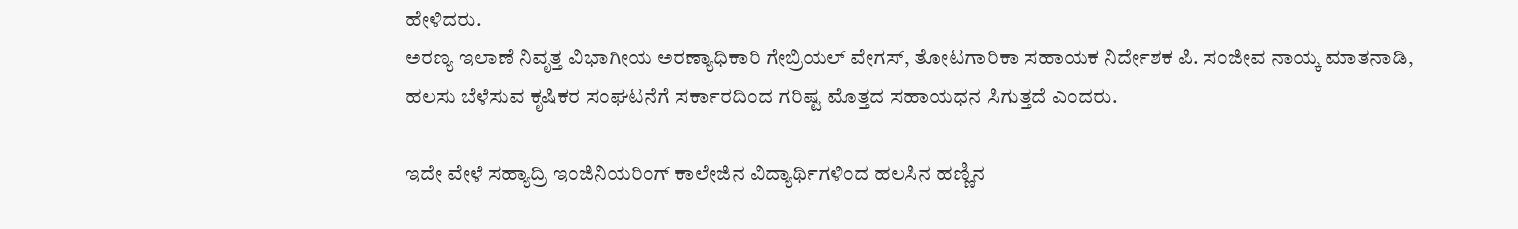ಹೇಳಿದರು.
ಅರಣ್ಯ ಇಲಾಣೆ ನಿವೃತ್ತ ವಿಭಾಗೀಯ ಅರಣ್ಯಾಧಿಕಾರಿ ಗೇಬ್ರಿಯಲ್ ವೇಗಸ್, ತೋಟಗಾರಿಕಾ ಸಹಾಯಕ ನಿರ್ದೇಶಕ ಪಿ. ಸಂಜೀವ ನಾಯ್ಕ ಮಾತನಾಡಿ, ಹಲಸು ಬೆಳೆಸುವ ಕೃಷಿಕರ ಸಂಘಟನೆಗೆ ಸರ್ಕಾರದಿಂದ ಗರಿಷ್ಟ ಮೊತ್ತದ ಸಹಾಯಧನ ಸಿಗುತ್ತದೆ ಎಂದರು.

ಇದೇ ವೇಳೆ ಸಹ್ಯಾದ್ರಿ ಇಂಜಿನಿಯರಿಂಗ್ ಕಾಲೇಜಿನ ವಿದ್ಯಾರ್ಥಿಗಳಿಂದ ಹಲಸಿನ ಹಣ್ಣಿನ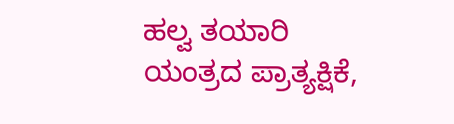ಹಲ್ವ ತಯಾರಿ ಯಂತ್ರದ ಪ್ರಾತ್ಯಕ್ಷಿಕೆ,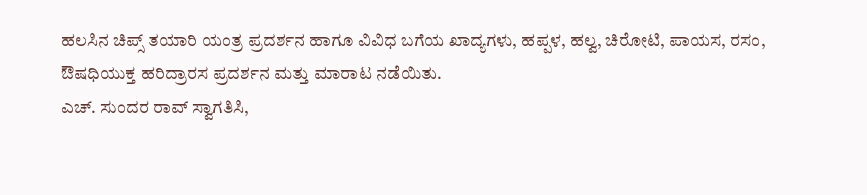ಹಲಸಿನ ಚಿಪ್ಸ್ ತಯಾರಿ ಯಂತ್ರ ಪ್ರದರ್ಶನ ಹಾಗೂ ವಿವಿಧ ಬಗೆಯ ಖಾದ್ಯಗಳು, ಹಪ್ಪಳ, ಹಲ್ವ, ಚಿರೋಟಿ, ಪಾಯಸ, ರಸಂ, ಔಷಧಿಯುಕ್ತ ಹರಿದ್ರಾರಸ ಪ್ರದರ್ಶನ ಮತ್ತು ಮಾರಾಟ ನಡೆಯಿತು.
ಎಚ್. ಸುಂದರ ರಾವ್ ಸ್ವಾಗತಿಸಿ,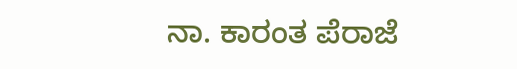ನಾ. ಕಾರಂತ ಪೆರಾಜೆ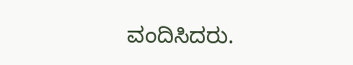ವಂದಿಸಿದರು.